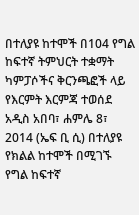በተለያዩ ከተሞች በ104 የግል ከፍተኛ ትምህርት ተቋማት ካምፓሶችና ቅርንጫፎች ላይ የእርምት እርምጃ ተወሰደ
አዲስ አበባ፣ ሐምሌ 8፣ 2014 (ኤፍ ቢ ሲ) በተለያዩ የክልል ከተሞች በሚገኙ የግል ከፍተኛ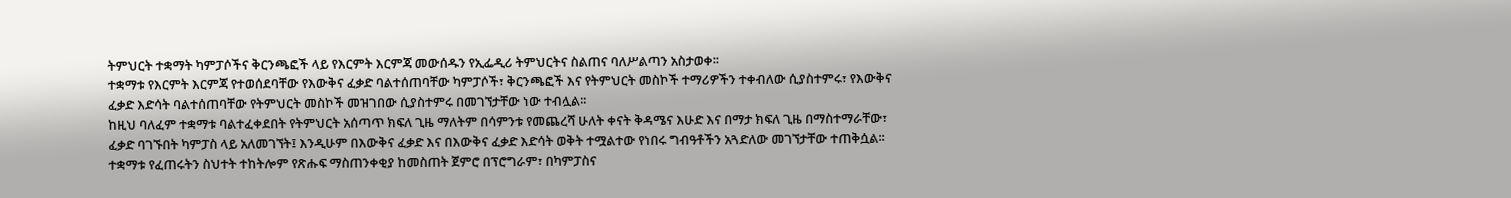ትምህርት ተቋማት ካምፓሶችና ቅርንጫፎች ላይ የእርምት እርምጃ መውሰዱን የኢፌዲሪ ትምህርትና ስልጠና ባለሥልጣን አስታወቀ፡፡
ተቋማቱ የእርምት እርምጃ የተወሰደባቸው የእውቅና ፈቃድ ባልተሰጠባቸው ካምፓሶች፣ ቅርንጫፎች እና የትምህርት መስኮች ተማሪዎችን ተቀብለው ሲያስተምሩ፣ የእውቅና ፈቃድ እድሳት ባልተሰጠባቸው የትምህርት መስኮች መዝገበው ሲያስተምሩ በመገኘታቸው ነው ተብሏል፡፡
ከዚህ ባለፈም ተቋማቱ ባልተፈቀደበት የትምህርት አሰጣጥ ክፍለ ጊዜ ማለትም በሳምንቱ የመጨረሻ ሁለት ቀናት ቅዳሜና እሁድ እና በማታ ክፍለ ጊዜ በማስተማራቸው፣ ፈቃድ ባገኙበት ካምፓስ ላይ አለመገኘት፤ እንዲሁም በእውቅና ፈቃድ እና በእውቅና ፈቃድ እድሳት ወቅት ተሟልተው የነበሩ ግብዓቶችን አጓድለው መገኘታቸው ተጠቅሷል፡፡
ተቋማቱ የፈጠሩትን ስህተት ተከትሎም የጽሑፍ ማስጠንቀቂያ ከመስጠት ጀምሮ በፕሮግራም፣ በካምፓስና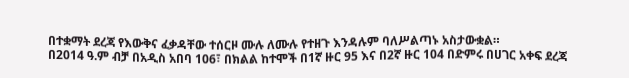በተቋማት ደረጃ የእውቅና ፈቃዳቸው ተሰርዞ ሙሉ ለሙሉ የተዘጉ እንዳሉም ባለሥልጣኑ አስታውቋል።
በ2014 ዓ.ም ብቻ በአዲስ አበባ 106፣ በክልል ከተሞች በ1ኛ ዙር 95 እና በ2ኛ ዙር 104 በድምሩ በሀገር አቀፍ ደረጃ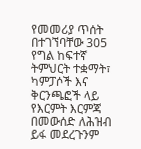የመመሪያ ጥሰት በተገኘባቸው 305 የግል ከፍተኛ ትምህርት ተቋማት፣ ካምፓሶች እና ቅርንጫፎች ላይ የእርምት እርምጃ በመውሰድ ለሕዝብ ይፋ መደረጉንም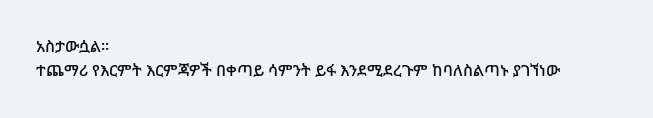አስታውሷል፡፡
ተጨማሪ የእርምት እርምጃዎች በቀጣይ ሳምንት ይፋ እንደሚደረጉም ከባለስልጣኑ ያገኘነው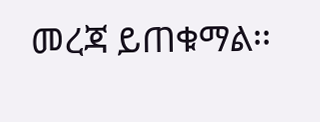መረጃ ይጠቁማል፡፡